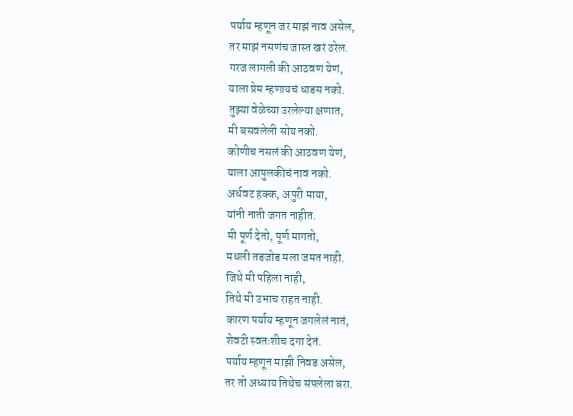पर्याय म्हणून जर माझं नाव असेल,
तर माझं नसणंच जास्त खरं ठरेल.
गरज लागली की आठवण येणं,
याला प्रेम म्हणायचं धाडस नको.
तुझ्या वेळेच्या उरलेल्या क्षणात,
मी बसवलेली सोय नको.
कोणीच नसलं की आठवण येणं,
याला आपुलकीचं नाव नको.
अर्धवट हक्क, अपुरी माया,
यांनी नाती जगत नाहीत.
मी पूर्ण देतो, पूर्ण मागतो,
मधली तडजोड मला जमत नाही.
जिथे मी पहिला नाही,
तिथे मी उभाच राहत नाही.
कारण पर्याय म्हणून जगलेलं नातं,
शेवटी स्वतःशीच दगा देतं.
पर्याय म्हणून माझी निवड असेल,
तर तो अध्याय तिथेच संपलेला बरा.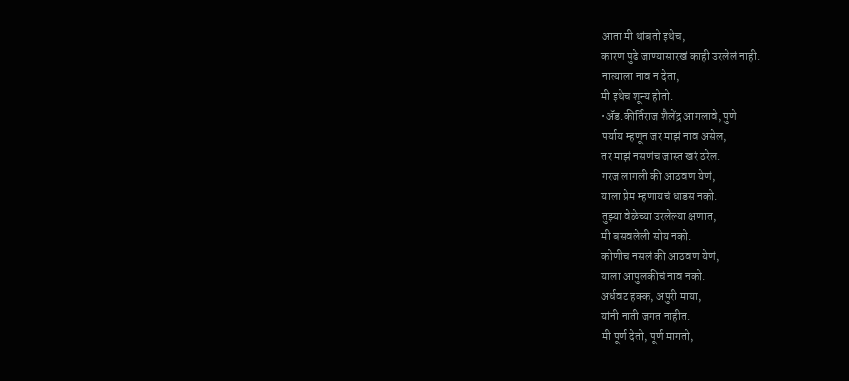आता मी थांबतो इथेच,
कारण पुढे जाण्यासारखं काही उरलेलं नाही.
नात्याला नाव न देता,
मी इथेच शून्य होतो.
•ॲड.कीर्तिराज शैलेंद्र आगलावे, पुणे
पर्याय म्हणून जर माझं नाव असेल,
तर माझं नसणंच जास्त खरं ठरेल.
गरज लागली की आठवण येणं,
याला प्रेम म्हणायचं धाडस नको.
तुझ्या वेळेच्या उरलेल्या क्षणात,
मी बसवलेली सोय नको.
कोणीच नसलं की आठवण येणं,
याला आपुलकीचं नाव नको.
अर्धवट हक्क, अपुरी माया,
यांनी नाती जगत नाहीत.
मी पूर्ण देतो, पूर्ण मागतो,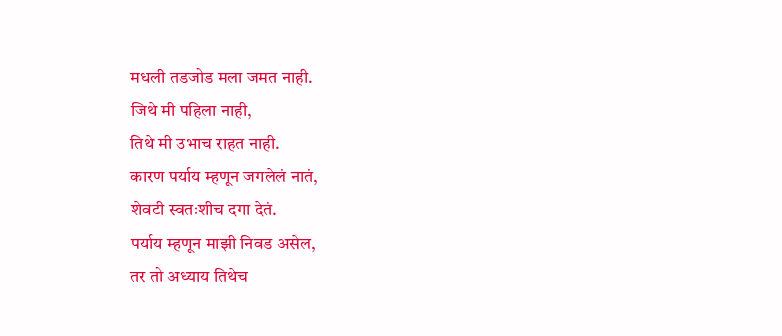मधली तडजोड मला जमत नाही.
जिथे मी पहिला नाही,
तिथे मी उभाच राहत नाही.
कारण पर्याय म्हणून जगलेलं नातं,
शेवटी स्वतःशीच दगा देतं.
पर्याय म्हणून माझी निवड असेल,
तर तो अध्याय तिथेच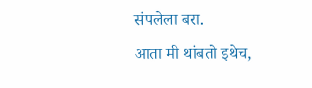संपलेला बरा.
आता मी थांबतो इथेच,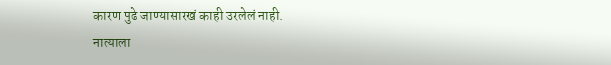कारण पुढे जाण्यासारखं काही उरलेलं नाही.
नात्याला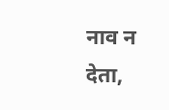नाव न देता,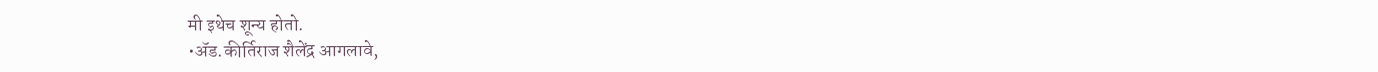मी इथेच शून्य होतो.
•ॲड.कीर्तिराज शैलेंद्र आगलावे,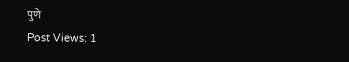पुणे
Post Views: 1